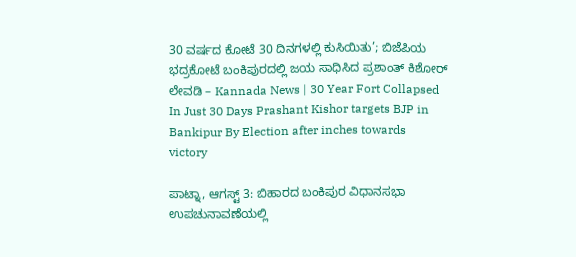30 ವರ್ಷದ ಕೋಟೆ 30 ದಿನಗಳಲ್ಲಿ ಕುಸಿಯಿತು’; ಬಿಜೆಪಿಯ ಭದ್ರಕೋಟೆ ಬಂಕಿಪುರದಲ್ಲಿ ಜಯ ಸಾಧಿಸಿದ ಪ್ರಶಾಂತ್ ಕಿಶೋರ್ ಲೇವಡಿ – Kannada News | 30 Year Fort Collapsed In Just 30 Days Prashant Kishor targets BJP in Bankipur By Election after inches towards victory

ಪಾಟ್ನಾ, ಆಗಸ್ಟ್ 3: ಬಿಹಾರದ ಬಂಕಿಪುರ ವಿಧಾನಸಭಾ ಉಪಚುನಾವಣೆಯಲ್ಲಿ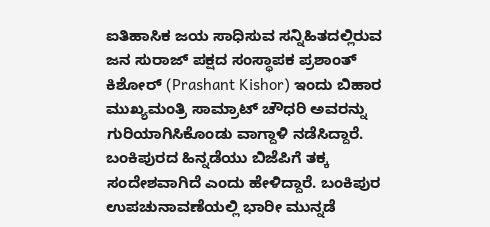ಐತಿಹಾಸಿಕ ಜಯ ಸಾಧಿಸುವ ಸನ್ನಿಹಿತದಲ್ಲಿರುವ ಜನ ಸುರಾಜ್ ಪಕ್ಷದ ಸಂಸ್ಥಾಪಕ ಪ್ರಶಾಂತ್ ಕಿಶೋರ್ (Prashant Kishor) ಇಂದು ಬಿಹಾರ ಮುಖ್ಯಮಂತ್ರಿ ಸಾಮ್ರಾಟ್ ಚೌಧರಿ ಅವರನ್ನು ಗುರಿಯಾಗಿಸಿಕೊಂಡು ವಾಗ್ದಾಳಿ ನಡೆಸಿದ್ದಾರೆ. ಬಂಕಿಪುರದ ಹಿನ್ನಡೆಯು ಬಿಜೆಪಿಗೆ ತಕ್ಕ ಸಂದೇಶವಾಗಿದೆ ಎಂದು ಹೇಳಿದ್ದಾರೆ. ಬಂಕಿಪುರ ಉಪಚುನಾವಣೆಯಲ್ಲಿ ಭಾರೀ ಮುನ್ನಡೆ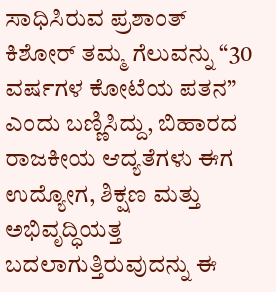ಸಾಧಿಸಿರುವ ಪ್ರಶಾಂತ್ ಕಿಶೋರ್ ತಮ್ಮ ಗೆಲುವನ್ನು “30 ವರ್ಷಗಳ ಕೋಟೆಯ ಪತನ” ಎಂದು ಬಣ್ಣಿಸಿದ್ದು, ಬಿಹಾರದ ರಾಜಕೀಯ ಆದ್ಯತೆಗಳು ಈಗ ಉದ್ಯೋಗ, ಶಿಕ್ಷಣ ಮತ್ತು ಅಭಿವೃದ್ಧಿಯತ್ತ ಬದಲಾಗುತ್ತಿರುವುದನ್ನು ಈ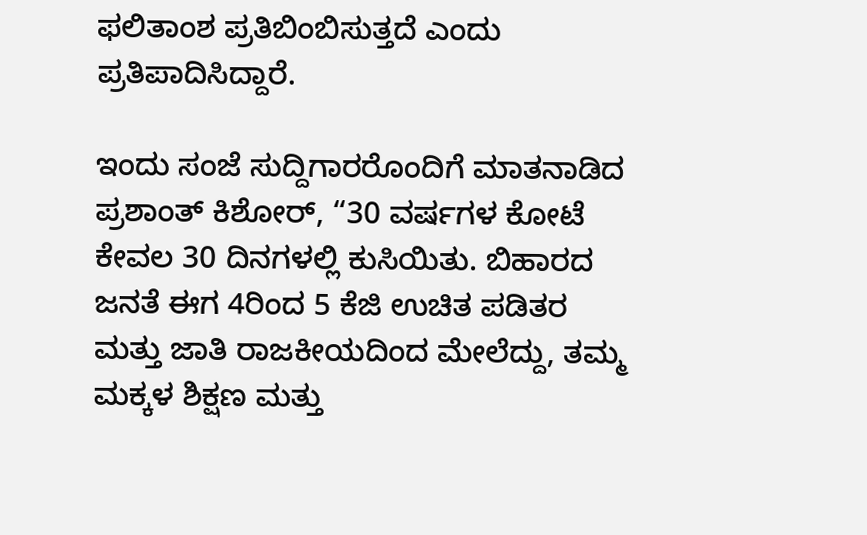ಫಲಿತಾಂಶ ಪ್ರತಿಬಿಂಬಿಸುತ್ತದೆ ಎಂದು ಪ್ರತಿಪಾದಿಸಿದ್ದಾರೆ.

ಇಂದು ಸಂಜೆ ಸುದ್ದಿಗಾರರೊಂದಿಗೆ ಮಾತನಾಡಿದ ಪ್ರಶಾಂತ್ ಕಿಶೋರ್, “30 ವರ್ಷಗಳ ಕೋಟೆ ಕೇವಲ 30 ದಿನಗಳಲ್ಲಿ ಕುಸಿಯಿತು. ಬಿಹಾರದ ಜನತೆ ಈಗ 4ರಿಂದ 5 ಕೆಜಿ ಉಚಿತ ಪಡಿತರ ಮತ್ತು ಜಾತಿ ರಾಜಕೀಯದಿಂದ ಮೇಲೆದ್ದು, ತಮ್ಮ ಮಕ್ಕಳ ಶಿಕ್ಷಣ ಮತ್ತು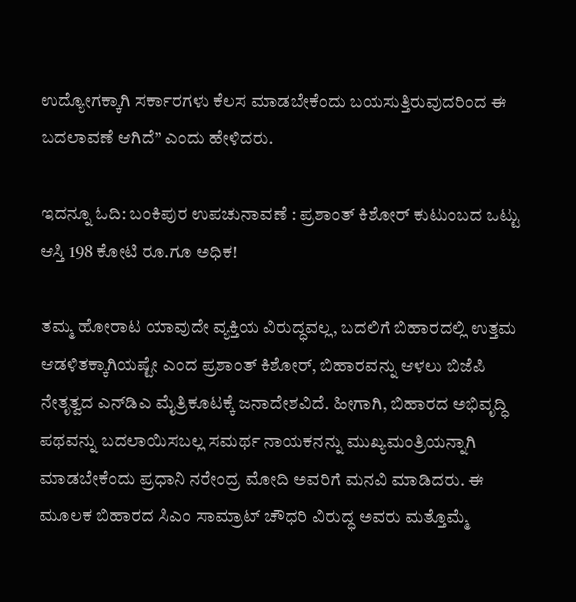ಉದ್ಯೋಗಕ್ಕಾಗಿ ಸರ್ಕಾರಗಳು ಕೆಲಸ ಮಾಡಬೇಕೆಂದು ಬಯಸುತ್ತಿರುವುದರಿಂದ ಈ ಬದಲಾವಣೆ ಆಗಿದೆ” ಎಂದು ಹೇಳಿದರು.

ಇದನ್ನೂ ಓದಿ: ಬಂಕಿಪುರ ಉಪಚುನಾವಣೆ : ಪ್ರಶಾಂತ್ ಕಿಶೋರ್ ಕುಟುಂಬದ ಒಟ್ಟು ಆಸ್ತಿ 198 ಕೋಟಿ ರೂ.ಗೂ ಅಧಿಕ!

ತಮ್ಮ ಹೋರಾಟ ಯಾವುದೇ ವ್ಯಕ್ತಿಯ ವಿರುದ್ಧವಲ್ಲ, ಬದಲಿಗೆ ಬಿಹಾರದಲ್ಲಿ ಉತ್ತಮ ಆಡಳಿತಕ್ಕಾಗಿಯಷ್ಟೇ ಎಂದ ಪ್ರಶಾಂತ್ ಕಿಶೋರ್, ಬಿಹಾರವನ್ನು ಆಳಲು ಬಿಜೆಪಿ ನೇತೃತ್ವದ ಎನ್‌ಡಿಎ ಮೈತ್ರಿಕೂಟಕ್ಕೆ ಜನಾದೇಶವಿದೆ. ಹೀಗಾಗಿ, ಬಿಹಾರದ ಅಭಿವೃದ್ಧಿ ಪಥವನ್ನು ಬದಲಾಯಿಸಬಲ್ಲ ಸಮರ್ಥ ನಾಯಕನನ್ನು ಮುಖ್ಯಮಂತ್ರಿಯನ್ನಾಗಿ ಮಾಡಬೇಕೆಂದು ಪ್ರಧಾನಿ ನರೇಂದ್ರ ಮೋದಿ ಅವರಿಗೆ ಮನವಿ ಮಾಡಿದರು. ಈ ಮೂಲಕ ಬಿಹಾರದ ಸಿಎಂ ಸಾಮ್ರಾಟ್ ಚೌಧರಿ ವಿರುದ್ಧ ಅವರು ಮತ್ತೊಮ್ಮೆ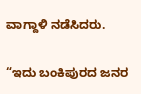ವಾಗ್ದಾಳಿ ನಡೆಸಿದರು.

“ಇದು ಬಂಕಿಪುರದ ಜನರ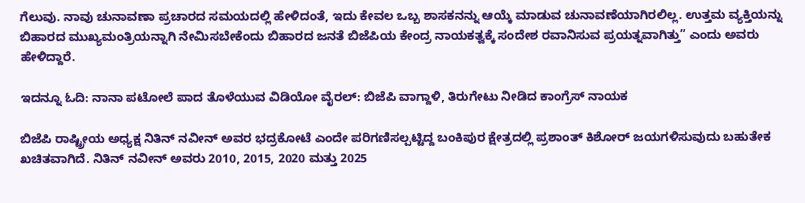ಗೆಲುವು. ನಾವು ಚುನಾವಣಾ ಪ್ರಚಾರದ ಸಮಯದಲ್ಲಿ ಹೇಳಿದಂತೆ, ಇದು ಕೇವಲ ಒಬ್ಬ ಶಾಸಕನನ್ನು ಆಯ್ಕೆ ಮಾಡುವ ಚುನಾವಣೆಯಾಗಿರಲಿಲ್ಲ. ಉತ್ತಮ ವ್ಯಕ್ತಿಯನ್ನು ಬಿಹಾರದ ಮುಖ್ಯಮಂತ್ರಿಯನ್ನಾಗಿ ನೇಮಿಸಬೇಕೆಂದು ಬಿಹಾರದ ಜನತೆ ಬಿಜೆಪಿಯ ಕೇಂದ್ರ ನಾಯಕತ್ವಕ್ಕೆ ಸಂದೇಶ ರವಾನಿಸುವ ಪ್ರಯತ್ನವಾಗಿತ್ತು” ಎಂದು ಅವರು ಹೇಳಿದ್ದಾರೆ.

ಇದನ್ನೂ ಓದಿ: ನಾನಾ ಪಟೋಲೆ ಪಾದ ತೊಳೆಯುವ ವಿಡಿಯೋ ವೈರಲ್: ಬಿಜೆಪಿ ವಾಗ್ದಾಳಿ, ತಿರುಗೇಟು ನೀಡಿದ ಕಾಂಗ್ರೆಸ್ ನಾಯಕ

ಬಿಜೆಪಿ ರಾಷ್ಟ್ರೀಯ ಅಧ್ಯಕ್ಷ ನಿತಿನ್ ನವೀನ್ ಅವರ ಭದ್ರಕೋಟೆ ಎಂದೇ ಪರಿಗಣಿಸಲ್ಪಟ್ಟಿದ್ದ ಬಂಕಿಪುರ ಕ್ಷೇತ್ರದಲ್ಲಿ ಪ್ರಶಾಂತ್ ಕಿಶೋರ್ ಜಯಗಳಿಸುವುದು ಬಹುತೇಕ ಖಚಿತವಾಗಿದೆ. ನಿತಿನ್ ನವೀನ್ ಅವರು 2010, 2015, 2020 ಮತ್ತು 2025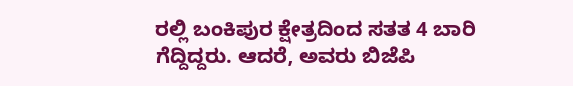ರಲ್ಲಿ ಬಂಕಿಪುರ ಕ್ಷೇತ್ರದಿಂದ ಸತತ 4 ಬಾರಿ ಗೆದ್ದಿದ್ದರು. ಆದರೆ, ಅವರು ಬಿಜೆಪಿ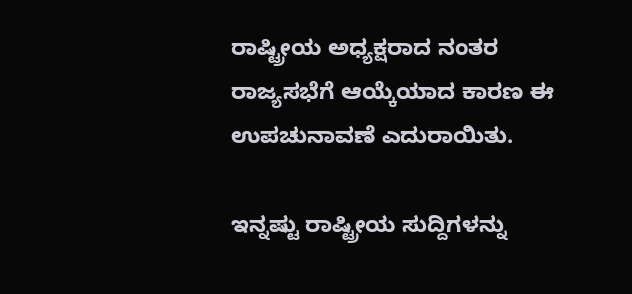ರಾಷ್ಟ್ರೀಯ ಅಧ್ಯಕ್ಷರಾದ ನಂತರ ರಾಜ್ಯಸಭೆಗೆ ಆಯ್ಕೆಯಾದ ಕಾರಣ ಈ ಉಪಚುನಾವಣೆ ಎದುರಾಯಿತು.

ಇನ್ನಷ್ಟು ರಾಷ್ಟ್ರೀಯ ಸುದ್ದಿಗಳನ್ನು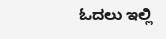ಓದಲು ಇಲ್ಲಿ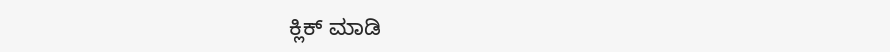ಕ್ಲಿಕ್ ಮಾಡಿ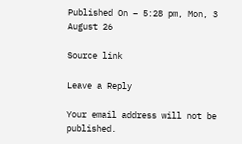Published On – 5:28 pm, Mon, 3 August 26

Source link

Leave a Reply

Your email address will not be published.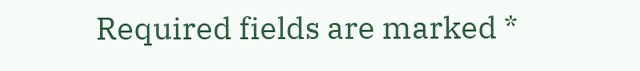Required fields are marked *